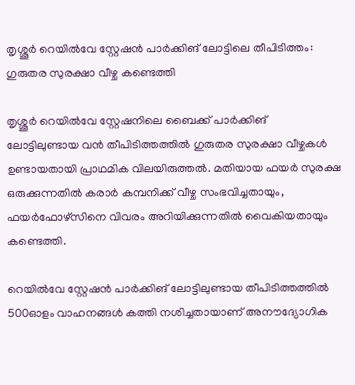തൃശ്ശൂര്‍ റെയില്‍വേ സ്റ്റേഷന്‍ പാര്‍ക്കിങ് ലോട്ടിലെ തീപിടിത്തം: ഗുരുതര സുരക്ഷാ വീഴ്ച കണ്ടെത്തി

തൃശ്ശൂര്‍ റെയില്‍വേ സ്റ്റേഷനിലെ ബൈക്ക് പാര്‍ക്കിങ് ലോട്ടിലുണ്ടായ വന്‍ തീപിടിത്തത്തില്‍ ഗുരുതര സുരക്ഷാ വീഴ്ചകള്‍ ഉണ്ടായതായി പ്രാഥമിക വിലയിരുത്തല്‍. മതിയായ ഫയര്‍ സുരക്ഷ ഒരുക്കുന്നതില്‍ കരാര്‍ കമ്പനിക്ക് വീഴ്ച സംഭവിച്ചതായും, ഫയര്‍ഫോഴ്‌സിനെ വിവരം അറിയിക്കുന്നതില്‍ വൈകിയതായും കണ്ടെത്തി.

റെയില്‍വേ സ്റ്റേഷന്‍ പാര്‍ക്കിങ് ലോട്ടിലുണ്ടായ തീപിടിത്തത്തില്‍ 500ഓളം വാഹനങ്ങള്‍ കത്തി നശിച്ചതായാണ് അനൗദ്യോഗിക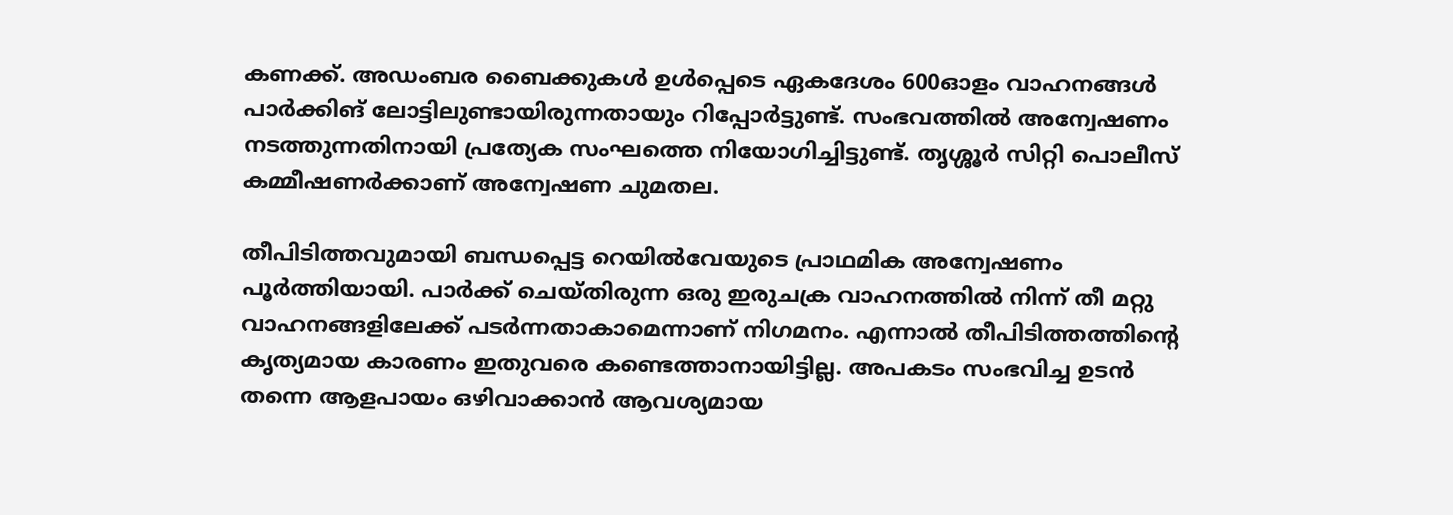കണക്ക്. അഡംബര ബൈക്കുകള്‍ ഉള്‍പ്പെടെ ഏകദേശം 600ഓളം വാഹനങ്ങള്‍ പാര്‍ക്കിങ് ലോട്ടിലുണ്ടായിരുന്നതായും റിപ്പോര്‍ട്ടുണ്ട്. സംഭവത്തില്‍ അന്വേഷണം നടത്തുന്നതിനായി പ്രത്യേക സംഘത്തെ നിയോഗിച്ചിട്ടുണ്ട്. തൃശ്ശൂര്‍ സിറ്റി പൊലീസ് കമ്മീഷണര്‍ക്കാണ് അന്വേഷണ ചുമതല.

തീപിടിത്തവുമായി ബന്ധപ്പെട്ട റെയില്‍വേയുടെ പ്രാഥമിക അന്വേഷണം പൂര്‍ത്തിയായി. പാര്‍ക്ക് ചെയ്തിരുന്ന ഒരു ഇരുചക്ര വാഹനത്തില്‍ നിന്ന് തീ മറ്റു വാഹനങ്ങളിലേക്ക് പടര്‍ന്നതാകാമെന്നാണ് നിഗമനം. എന്നാല്‍ തീപിടിത്തത്തിന്റെ കൃത്യമായ കാരണം ഇതുവരെ കണ്ടെത്താനായിട്ടില്ല. അപകടം സംഭവിച്ച ഉടന്‍ തന്നെ ആളപായം ഒഴിവാക്കാന്‍ ആവശ്യമായ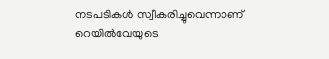നടപടികള്‍ സ്വീകരിച്ചുവെന്നാണ് റെയില്‍വേയുടെ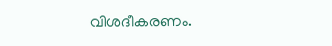വിശദീകരണം.